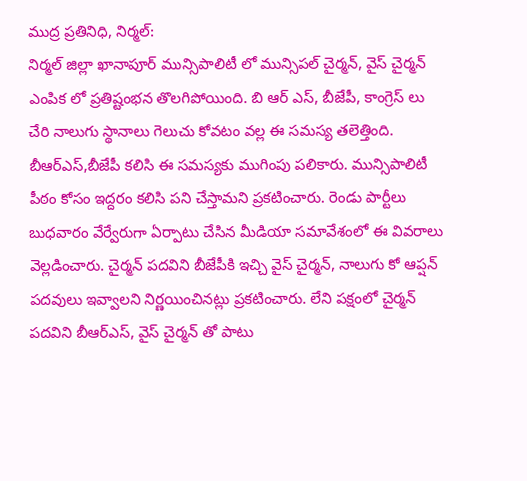ముద్ర ప్రతినిధి, నిర్మల్:
నిర్మల్ జిల్లా ఖానాపూర్ మున్సిపాలిటీ లో మున్సిపల్ చైర్మన్, వైస్ చైర్మన్ ఎంపిక లో ప్రతిష్టంభన తొలగిపోయింది. బి ఆర్ ఎస్, బీజేపీ, కాంగ్రెస్ లు చేరి నాలుగు స్థానాలు గెలుచు కోవటం వల్ల ఈ సమస్య తలెత్తింది. బీఆర్ఎస్,బీజేపీ కలిసి ఈ సమస్యకు ముగింపు పలికారు. మున్సిపాలిటీ పీఠం కోసం ఇద్దరం కలిసి పని చేస్తామని ప్రకటించారు. రెండు పార్టీలు బుధవారం వేర్వేరుగా ఏర్పాటు చేసిన మీడియా సమావేశంలో ఈ వివరాలు వెల్లడించారు. చైర్మన్ పదవిని బీజేపీకి ఇచ్చి వైస్ చైర్మన్, నాలుగు కో ఆప్షన్ పదవులు ఇవ్వాలని నిర్ణయించినట్లు ప్రకటించారు. లేని పక్షంలో చైర్మన్ పదవిని బీఆర్ఎస్, వైస్ చైర్మన్ తో పాటు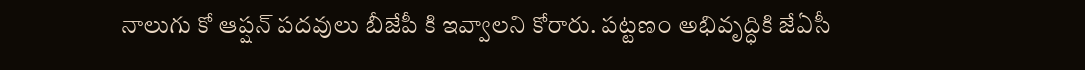నాలుగు కో ఆప్షన్ పదవులు బీజేపీ కి ఇవ్వాలని కోరారు. పట్టణం అభివృద్ధికి జేఏసీ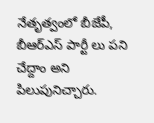నేతృత్వంలో బీజేపీ, బీఆర్ఎస్ పార్టీ లు పని చేద్దాం అని పిలుపునిచ్చారు.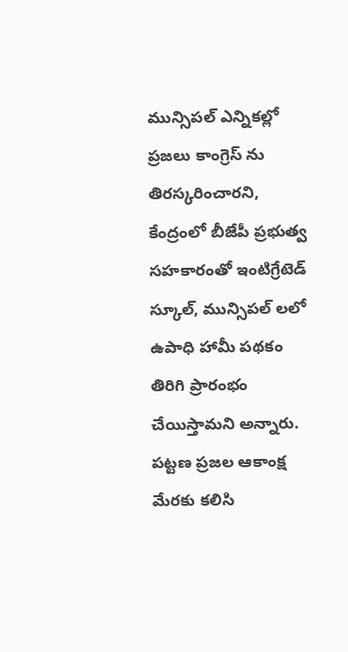మున్సిపల్ ఎన్నికల్లో ప్రజలు కాంగ్రెస్ ను తిరస్కరించారని, కేంద్రంలో బీజేపీ ప్రభుత్వ సహకారంతో ఇంటిగ్రేటెడ్ స్కూల్, మున్సిపల్ లలో ఉపాధి హామీ పథకం తిరిగి ప్రారంభం చేయిస్తామని అన్నారు. పట్టణ ప్రజల ఆకాంక్ష మేరకు కలిసి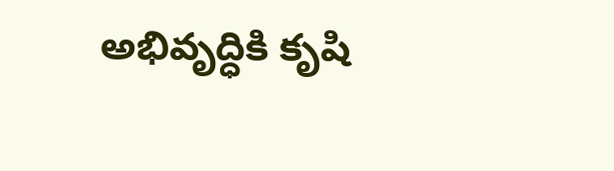అభివృద్ధికి కృషి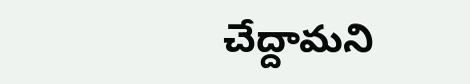చేద్దామని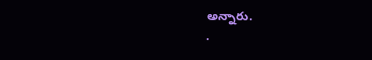అన్నారు.
.